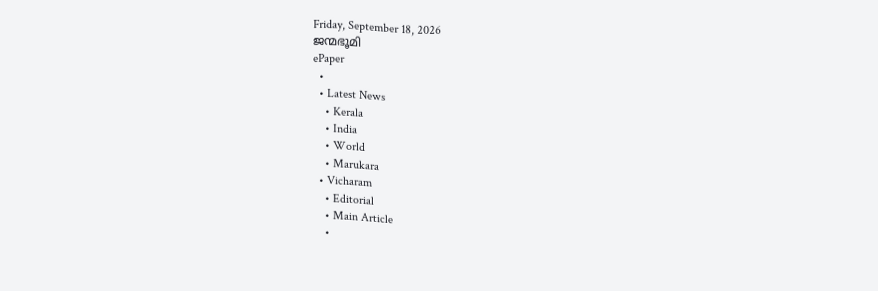Friday, September 18, 2026
ജന്മഭൂമി
ePaper
  •
  • Latest News
    • Kerala
    • India
    • World
    • Marukara
  • Vicharam
    • Editorial
    • Main Article
    •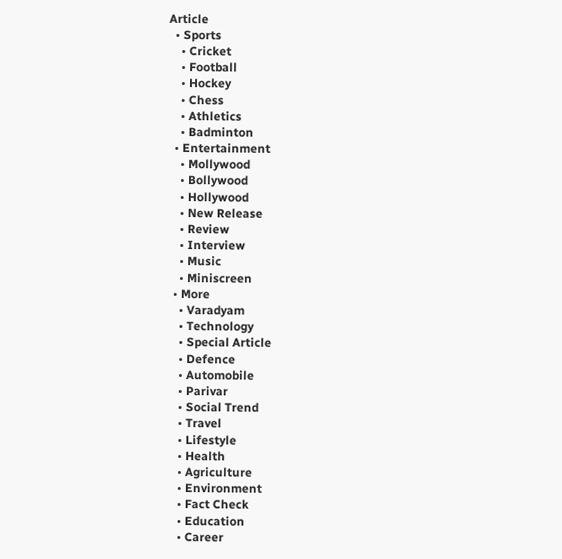Article
  • Sports
    • Cricket
    • Football
    • Hockey
    • Chess
    • Athletics
    • Badminton
  • Entertainment
    • Mollywood
    • Bollywood
    • Hollywood
    • New Release
    • Review
    • Interview
    • Music
    • Miniscreen
  • More
    • Varadyam
    • Technology
    • Special Article
    • Defence
    • Automobile
    • Parivar
    • Social Trend
    • Travel
    • Lifestyle
    • Health
    • Agriculture
    • Environment
    • Fact Check
    • Education
    • Career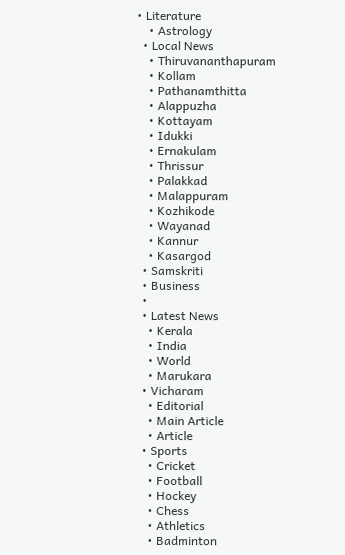• Literature
    • Astrology
  • Local News
    • Thiruvananthapuram
    • Kollam
    • Pathanamthitta
    • Alappuzha
    • Kottayam
    • Idukki
    • Ernakulam
    • Thrissur
    • Palakkad
    • Malappuram
    • Kozhikode
    • Wayanad
    • Kannur
    • Kasargod
  • Samskriti
  • Business
  •
  • Latest News
    • Kerala
    • India
    • World
    • Marukara
  • Vicharam
    • Editorial
    • Main Article
    • Article
  • Sports
    • Cricket
    • Football
    • Hockey
    • Chess
    • Athletics
    • Badminton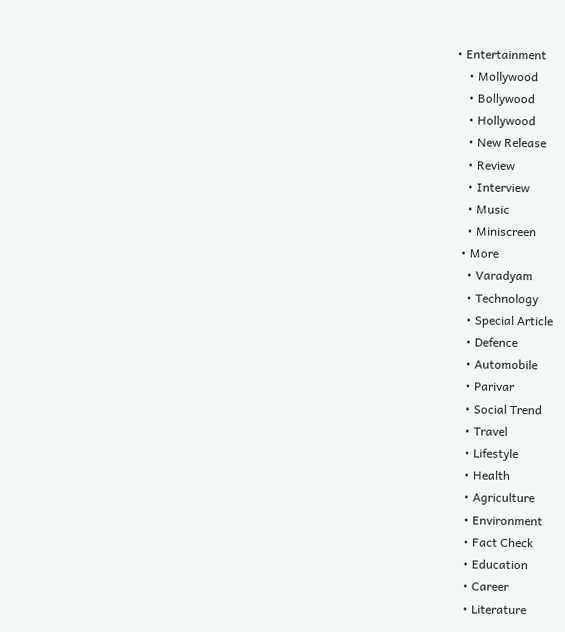• Entertainment
    • Mollywood
    • Bollywood
    • Hollywood
    • New Release
    • Review
    • Interview
    • Music
    • Miniscreen
  • More
    • Varadyam
    • Technology
    • Special Article
    • Defence
    • Automobile
    • Parivar
    • Social Trend
    • Travel
    • Lifestyle
    • Health
    • Agriculture
    • Environment
    • Fact Check
    • Education
    • Career
    • Literature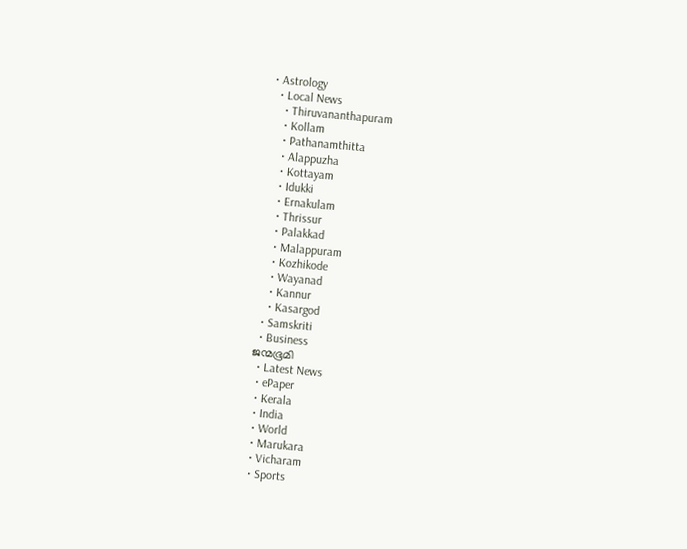• Astrology
  • Local News
    • Thiruvananthapuram
    • Kollam
    • Pathanamthitta
    • Alappuzha
    • Kottayam
    • Idukki
    • Ernakulam
    • Thrissur
    • Palakkad
    • Malappuram
    • Kozhikode
    • Wayanad
    • Kannur
    • Kasargod
  • Samskriti
  • Business
ജന്മഭൂമി
  • Latest News
  • ePaper
  • Kerala
  • India
  • World
  • Marukara
  • Vicharam
  • Sports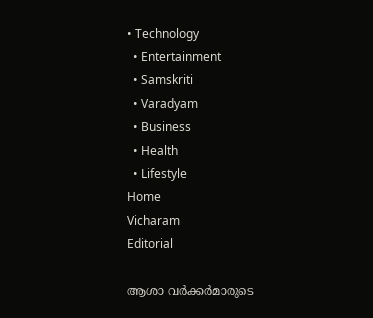• Technology
  • Entertainment
  • Samskriti
  • Varadyam
  • Business
  • Health
  • Lifestyle
Home
Vicharam
Editorial

ആശാ വര്‍ക്കര്‍മാരുടെ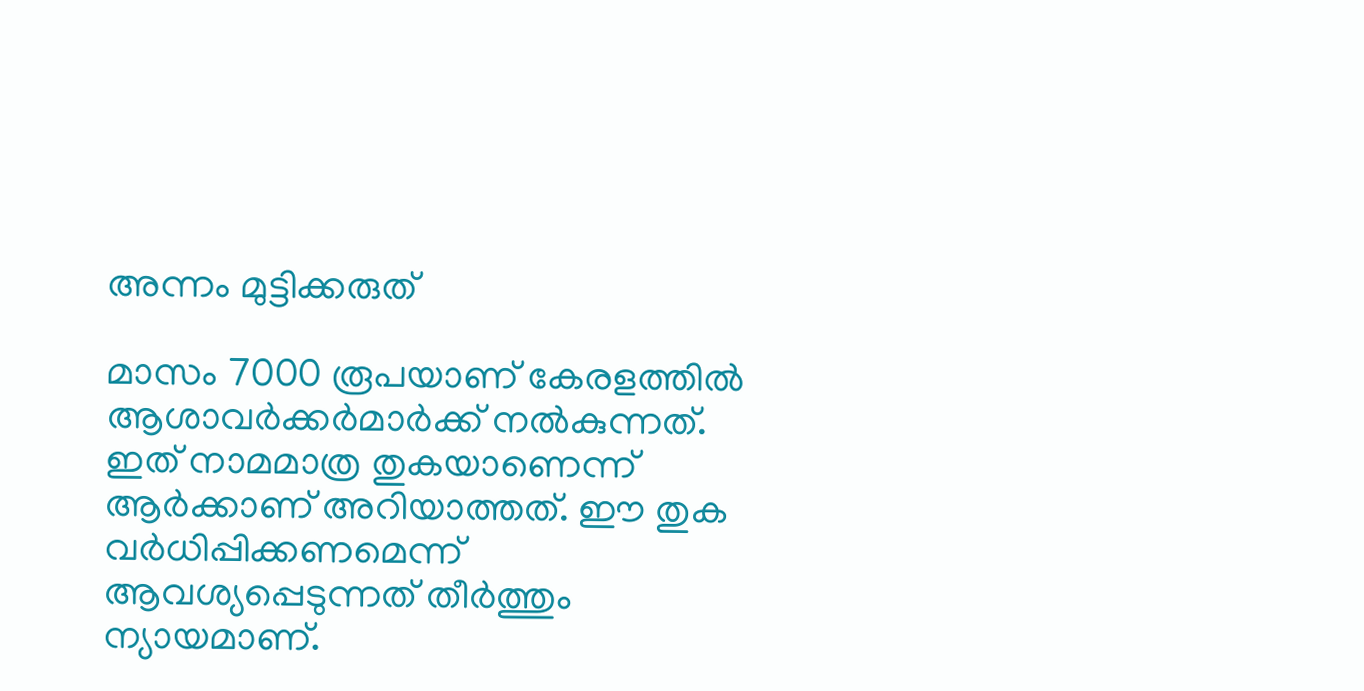അന്നം മുട്ടിക്കരുത്

മാസം 7000 രൂപയാണ് കേരളത്തില്‍ ആശാവര്‍ക്കര്‍മാര്‍ക്ക് നല്‍കുന്നത്. ഇത് നാമമാത്ര തുകയാണെന്ന് ആര്‍ക്കാണ് അറിയാത്തത്. ഈ തുക വര്‍ധിപ്പിക്കണമെന്ന് ആവശ്യപ്പെടുന്നത് തീര്‍ത്തും ന്യായമാണ്.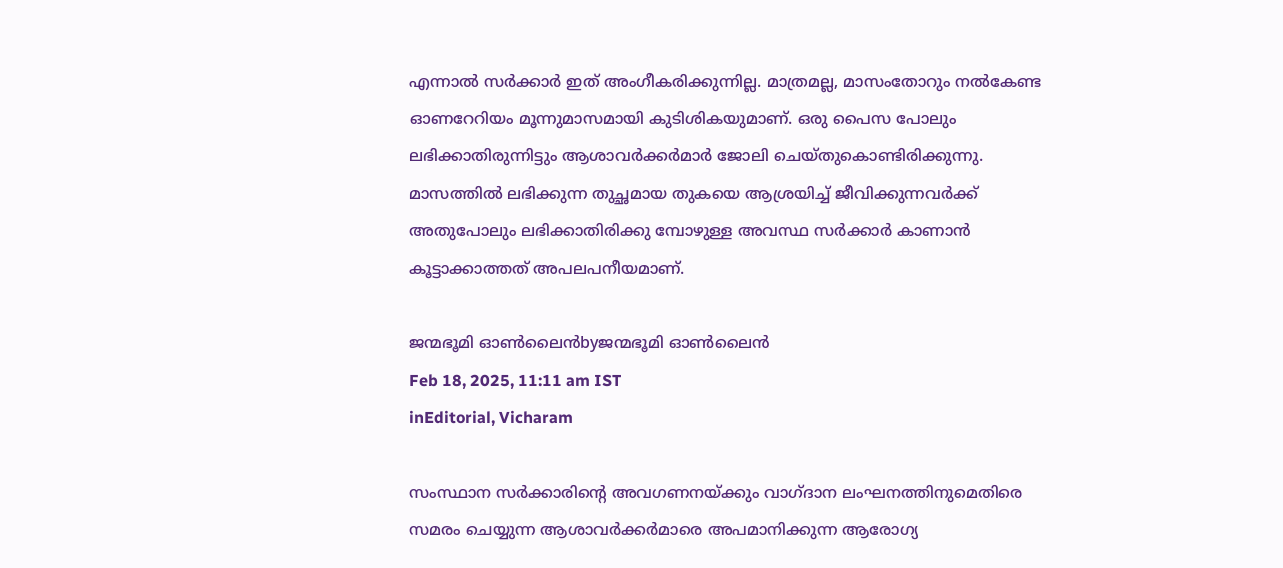എന്നാല്‍ സര്‍ക്കാര്‍ ഇത് അംഗീകരിക്കുന്നില്ല. മാത്രമല്ല, മാസംതോറും നല്‍കേണ്ട ഓണറേറിയം മൂന്നുമാസമായി കുടിശികയുമാണ്. ഒരു പൈസ പോലും ലഭിക്കാതിരുന്നിട്ടും ആശാവര്‍ക്കര്‍മാര്‍ ജോലി ചെയ്തുകൊണ്ടിരിക്കുന്നു. മാസത്തില്‍ ലഭിക്കുന്ന തുച്ഛമായ തുകയെ ആശ്രയിച്ച് ജീവിക്കുന്നവര്‍ക്ക് അതുപോലും ലഭിക്കാതിരിക്കു മ്പോഴുള്ള അവസ്ഥ സര്‍ക്കാര്‍ കാണാന്‍ കൂട്ടാക്കാത്തത് അപലപനീയമാണ്.

ജന്മഭൂമി ഓണ്‍ലൈന്‍byജന്മഭൂമി ഓണ്‍ലൈന്‍
Feb 18, 2025, 11:11 am IST
inEditorial, Vicharam

സംസ്ഥാന സര്‍ക്കാരിന്റെ അവഗണനയ്‌ക്കും വാഗ്ദാന ലംഘനത്തിനുമെതിരെ സമരം ചെയ്യുന്ന ആശാവര്‍ക്കര്‍മാരെ അപമാനിക്കുന്ന ആരോഗ്യ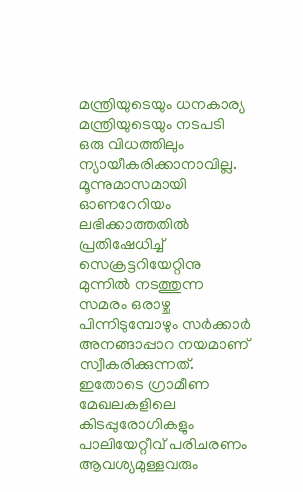മന്ത്രിയുടെയും ധനകാര്യ മന്ത്രിയുടെയും നടപടി ഒരു വിധത്തിലും ന്യായീകരിക്കാനാവില്ല. മൂന്നുമാസമായി ഓണറേറിയം ലഭിക്കാത്തതില്‍ പ്രതിഷേധിച്ച് സെക്രട്ടറിയേറ്റിനു മുന്നില്‍ നടത്തുന്ന സമരം ഒരാഴ്ച പിന്നിടുമ്പോഴും സര്‍ക്കാര്‍ അനങ്ങാപ്പാറ നയമാണ് സ്വീകരിക്കുന്നത്. ഇതോടെ ഗ്രാമീണ മേഖലകളിലെ കിടപ്പുരോഗികളും പാലിയേറ്റീവ് പരിചരണം ആവശ്യമുള്ളവരും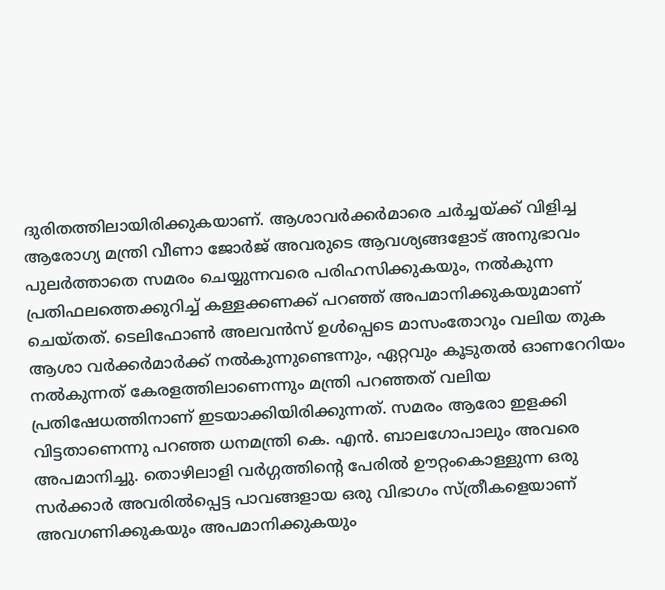ദുരിതത്തിലായിരിക്കുകയാണ്. ആശാവര്‍ക്കര്‍മാരെ ചര്‍ച്ചയ്‌ക്ക് വിളിച്ച ആരോഗ്യ മന്ത്രി വീണാ ജോര്‍ജ് അവരുടെ ആവശ്യങ്ങളോട് അനുഭാവം പുലര്‍ത്താതെ സമരം ചെയ്യുന്നവരെ പരിഹസിക്കുകയും, നല്‍കുന്ന പ്രതിഫലത്തെക്കുറിച്ച് കള്ളക്കണക്ക് പറഞ്ഞ് അപമാനിക്കുകയുമാണ് ചെയ്തത്. ടെലിഫോണ്‍ അലവന്‍സ് ഉള്‍പ്പെടെ മാസംതോറും വലിയ തുക ആശാ വര്‍ക്കര്‍മാര്‍ക്ക് നല്‍കുന്നുണ്ടെന്നും, ഏറ്റവും കൂടുതല്‍ ഓണറേറിയം നല്‍കുന്നത് കേരളത്തിലാണെന്നും മന്ത്രി പറഞ്ഞത് വലിയ പ്രതിഷേധത്തിനാണ് ഇടയാക്കിയിരിക്കുന്നത്. സമരം ആരോ ഇളക്കി വിട്ടതാണെന്നു പറഞ്ഞ ധനമന്ത്രി കെ. എന്‍. ബാലഗോപാലും അവരെ അപമാനിച്ചു. തൊഴിലാളി വര്‍ഗ്ഗത്തിന്റെ പേരില്‍ ഊറ്റംകൊള്ളുന്ന ഒരു സര്‍ക്കാര്‍ അവരില്‍പ്പെട്ട പാവങ്ങളായ ഒരു വിഭാഗം സ്ത്രീകളെയാണ് അവഗണിക്കുകയും അപമാനിക്കുകയും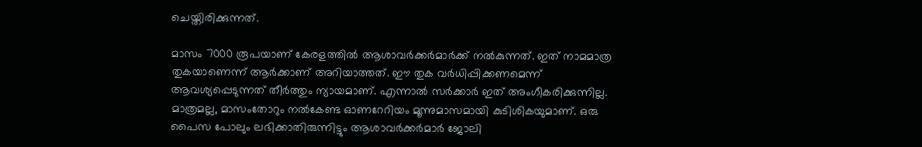ചെയ്തിരിക്കുന്നത്.

മാസം 7000 രൂപയാണ് കേരളത്തില്‍ ആശാവര്‍ക്കര്‍മാര്‍ക്ക് നല്‍കുന്നത്. ഇത് നാമമാത്ര തുകയാണെന്ന് ആര്‍ക്കാണ് അറിയാത്തത്. ഈ തുക വര്‍ധിപ്പിക്കണമെന്ന് ആവശ്യപ്പെടുന്നത് തീര്‍ത്തും ന്യായമാണ്. എന്നാല്‍ സര്‍ക്കാര്‍ ഇത് അംഗീകരിക്കുന്നില്ല. മാത്രമല്ല, മാസംതോറും നല്‍കേണ്ട ഓണറേറിയം മൂന്നുമാസമായി കുടിശികയുമാണ്. ഒരു പൈസ പോലും ലഭിക്കാതിരുന്നിട്ടും ആശാവര്‍ക്കര്‍മാര്‍ ജോലി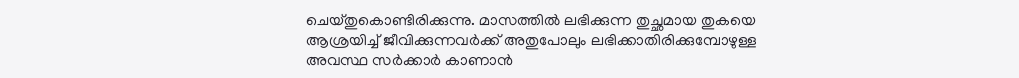ചെയ്തുകൊണ്ടിരിക്കുന്നു. മാസത്തില്‍ ലഭിക്കുന്ന തുച്ഛമായ തുകയെ ആശ്രയിച്ച് ജീവിക്കുന്നവര്‍ക്ക് അതുപോലും ലഭിക്കാതിരിക്കുമ്പോഴുള്ള അവസ്ഥ സര്‍ക്കാര്‍ കാണാന്‍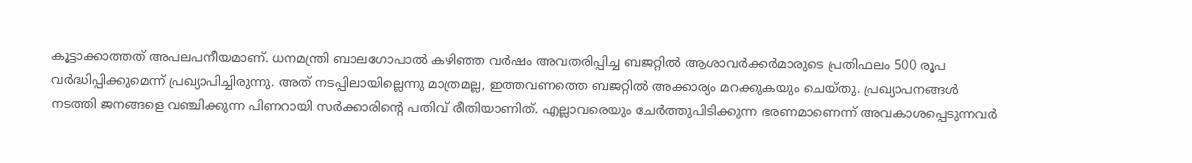കൂട്ടാക്കാത്തത് അപലപനീയമാണ്. ധനമന്ത്രി ബാലഗോപാല്‍ കഴിഞ്ഞ വര്‍ഷം അവതരിപ്പിച്ച ബജറ്റില്‍ ആശാവര്‍ക്കര്‍മാരുടെ പ്രതിഫലം 500 രൂപ വര്‍ദ്ധിപ്പിക്കുമെന്ന് പ്രഖ്യാപിച്ചിരുന്നു. അത് നടപ്പിലായില്ലെന്നു മാത്രമല്ല, ഇത്തവണത്തെ ബജറ്റില്‍ അക്കാര്യം മറക്കുകയും ചെയ്തു. പ്രഖ്യാപനങ്ങള്‍ നടത്തി ജനങ്ങളെ വഞ്ചിക്കുന്ന പിണറായി സര്‍ക്കാരിന്റെ പതിവ് രീതിയാണിത്. എല്ലാവരെയും ചേര്‍ത്തുപിടിക്കുന്ന ഭരണമാണെന്ന് അവകാശപ്പെടുന്നവര്‍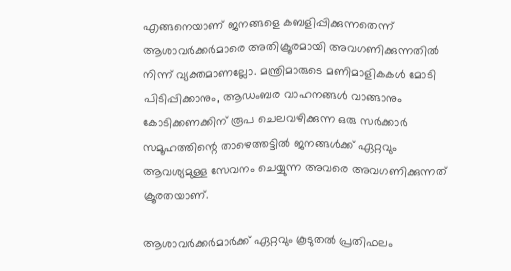എങ്ങനെയാണ് ജനങ്ങളെ കബളിപ്പിക്കുന്നതെന്ന് ആശാവര്‍ക്കര്‍മാരെ അതിക്രൂരമായി അവഗണിക്കുന്നതില്‍ നിന്ന് വ്യക്തമാണല്ലോ. മന്ത്രിമാരുടെ മണിമാളികകള്‍ മോടി പിടിപ്പിക്കാനും, ആഡംബര വാഹനങ്ങള്‍ വാങ്ങാനും കോടിക്കണക്കിന് രൂപ ചെലവഴിക്കുന്ന ഒരു സര്‍ക്കാര്‍ സമൂഹത്തിന്റെ താഴെത്തട്ടില്‍ ജനങ്ങള്‍ക്ക് ഏറ്റവും ആവശ്യമുള്ള സേവനം ചെയ്യുന്ന അവരെ അവഗണിക്കുന്നത് ക്രൂരതയാണ്.

ആശാവര്‍ക്കര്‍മാര്‍ക്ക് ഏറ്റവും കൂടുതല്‍ പ്രതിഫലം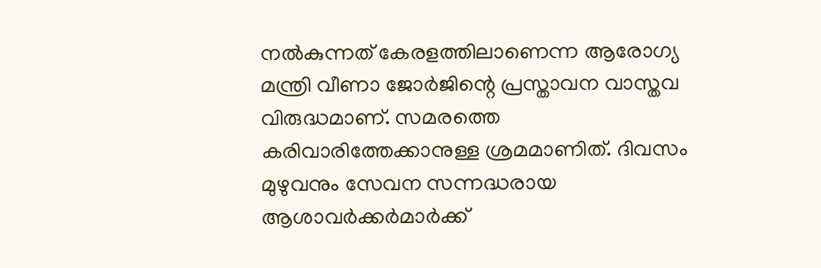നല്‍കുന്നത് കേരളത്തിലാണെന്ന ആരോഗ്യ മന്ത്രി വീണാ ജോര്‍ജിന്റെ പ്രസ്താവന വാസ്തവ വിരുദ്ധമാണ്. സമരത്തെ കരിവാരിത്തേക്കാനുള്ള ശ്രമമാണിത്. ദിവസം മുഴുവനും സേവന സന്നദ്ധരായ ആശാവര്‍ക്കര്‍മാര്‍ക്ക്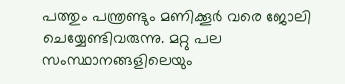പത്തും പന്ത്രണ്ടും മണിക്കൂര്‍ വരെ ജോലി ചെയ്യേണ്ടിവരുന്നു. മറ്റു പല സംസ്ഥാനങ്ങളിലെയും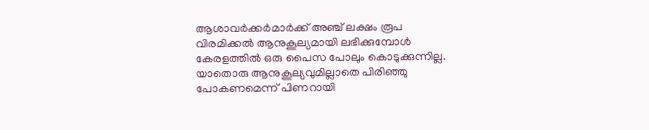ആശാവര്‍ക്കര്‍മാര്‍ക്ക് അഞ്ച് ലക്ഷം രൂപ വിരമിക്കല്‍ ആനുകൂല്യമായി ലഭിക്കുമ്പോള്‍ കേരളത്തില്‍ ഒരു പൈസ പോലും കൊടുക്കുന്നില്ല. യാതൊരു ആനുകൂല്യവുമില്ലാതെ പിരിഞ്ഞു പോകണമെന്ന് പിണറായി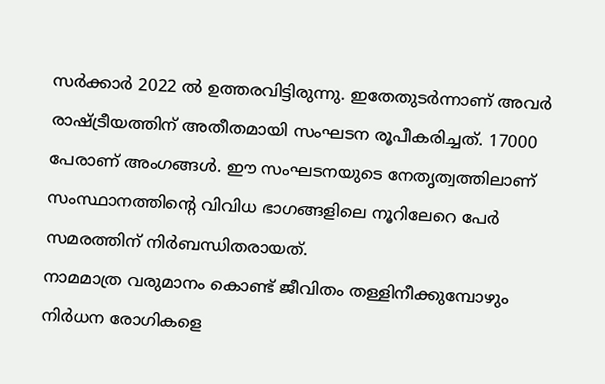സര്‍ക്കാര്‍ 2022 ല്‍ ഉത്തരവിട്ടിരുന്നു. ഇതേതുടര്‍ന്നാണ് അവര്‍ രാഷ്‌ട്രീയത്തിന് അതീതമായി സംഘടന രൂപീകരിച്ചത്. 17000 പേരാണ് അംഗങ്ങള്‍. ഈ സംഘടനയുടെ നേതൃത്വത്തിലാണ് സംസ്ഥാനത്തിന്റെ വിവിധ ഭാഗങ്ങളിലെ നൂറിലേറെ പേര്‍ സമരത്തിന് നിര്‍ബന്ധിതരായത്.
നാമമാത്ര വരുമാനം കൊണ്ട് ജീവിതം തള്ളിനീക്കുമ്പോഴും നിര്‍ധന രോഗികളെ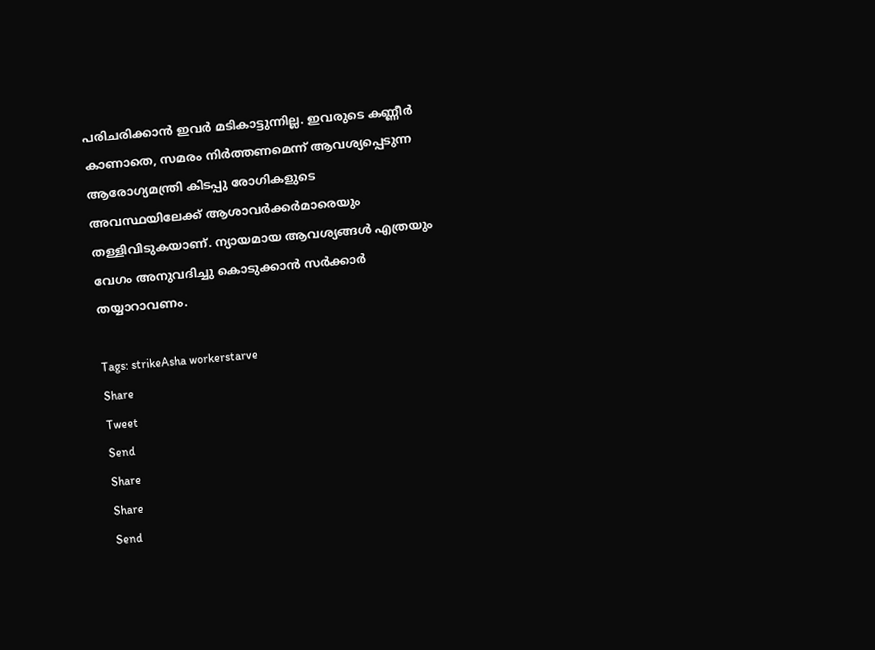പരിചരിക്കാന്‍ ഇവര്‍ മടികാട്ടുന്നില്ല. ഇവരുടെ കണ്ണീര്‍ കാണാതെ, സമരം നിര്‍ത്തണമെന്ന് ആവശ്യപ്പെടുന്ന ആരോഗ്യമന്ത്രി കിടപ്പു രോഗികളുടെ അവസ്ഥയിലേക്ക് ആശാവര്‍ക്കര്‍മാരെയും തള്ളിവിടുകയാണ്. ന്യായമായ ആവശ്യങ്ങള്‍ എത്രയും വേഗം അനുവദിച്ചു കൊടുക്കാന്‍ സര്‍ക്കാര്‍ തയ്യാറാവണം.

Tags: strikeAsha workerstarve
Share
Tweet
Send
Share
Share
Send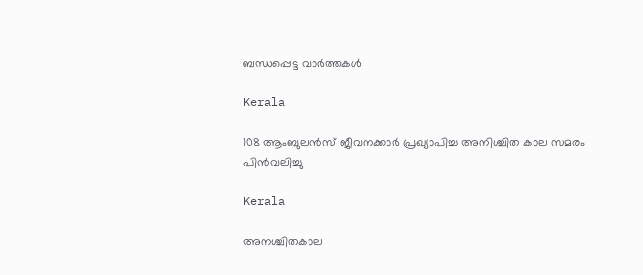ബന്ധപ്പെട്ട വാര്‍ത്തകള്‍

Kerala

108 ആംബുലന്‍സ് ജീവനക്കാര്‍ പ്രഖ്യാപിച്ച അനിശ്ചിത കാല സമരം പിന്‍വലിച്ചു

Kerala

അനശ്ചിതകാല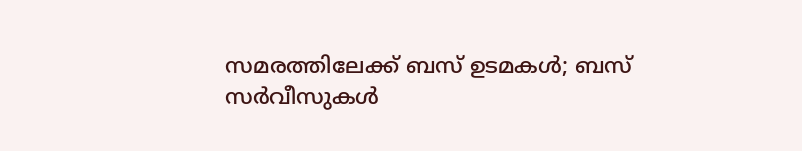സമരത്തിലേക്ക് ബസ് ഉടമകൾ; ബസ് സർവീസുകൾ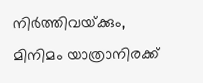നിർത്തിവയ്‌ക്കും, മിനിമം യാത്രാനിരക്ക്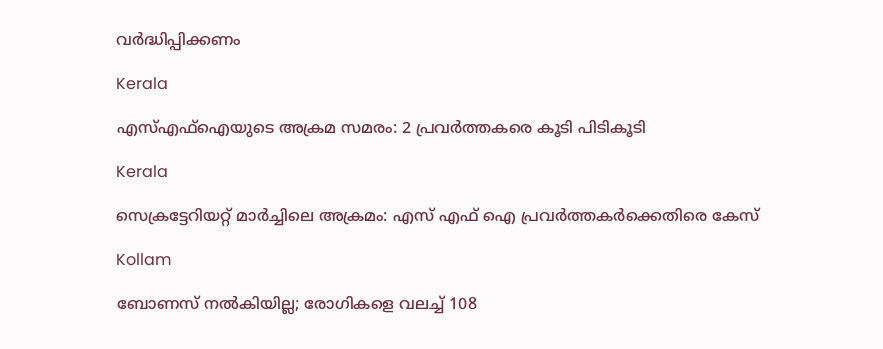വർദ്ധിപ്പിക്കണം

Kerala

എസ്എഫ്ഐയുടെ അക്രമ സമരം: 2 പ്രവര്‍ത്തകരെ കൂടി പിടികൂടി

Kerala

സെക്രട്ടേറിയറ്റ് മാര്‍ച്ചിലെ അക്രമം: എസ് എഫ് ഐ പ്രവര്‍ത്തകര്‍ക്കെതിരെ കേസ്

Kollam

ബോണസ് നല്‍കിയില്ല; രോഗികളെ വലച്ച് 108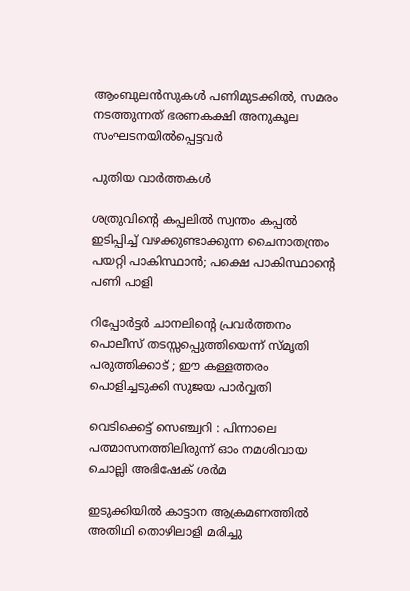ആംബുലന്‍സുകള്‍ പണിമുടക്കില്‍, സമരം നടത്തുന്നത് ഭരണകക്ഷി അനുകൂല സംഘടനയിൽപ്പെട്ടവർ

പുതിയ വാര്‍ത്തകള്‍

ശത്രുവിന്റെ കപ്പലില്‍ സ്വന്തം കപ്പല്‍ ഇടിപ്പിച്ച് വഴക്കുണ്ടാക്കുന്ന ചൈനാതന്ത്രം പയറ്റി പാകിസ്ഥാന്‍; പക്ഷെ പാകിസ്ഥാന്റെ പണി പാളി

റിപ്പോര്‍ട്ടര്‍ ചാനലിന്റെ പ്രവര്‍ത്തനം പൊലീസ് തടസ്സപ്പെുത്തിയെന്ന് സ്മൃതി പരുത്തിക്കാട് ; ഈ കള്ളത്തരം പൊളിച്ചടുക്കി സുജയ പാര്‍വ്വതി

വെടിക്കെട്ട് സെഞ്ച്വറി : പിന്നാലെ പത്മാസനത്തിലിരുന്ന് ഓം നമശിവായ ചൊല്ലി അഭിഷേക് ശര്‍മ

ഇടുക്കിയില്‍ കാട്ടാന ആക്രമണത്തില്‍ അതിഥി തൊഴിലാളി മരിച്ചു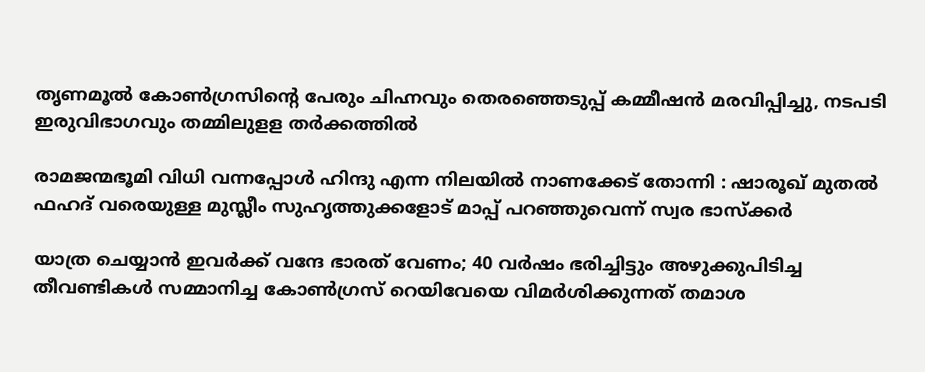തൃണമൂല്‍ കോണ്‍ഗ്രസിന്റെ പേരും ചിഹ്നവും തെരഞ്ഞെടുപ്പ് കമ്മീഷന്‍ മരവിപ്പിച്ചു, നടപടി ഇരുവിഭാഗവും തമ്മിലുളള തര്‍ക്കത്തില്‍

രാമജന്മഭൂമി വിധി വന്നപ്പോൾ ഹിന്ദു എന്ന നിലയിൽ നാണക്കേട് തോന്നി : ഷാരൂഖ് മുതൽ ഫഹദ് വരെയുള്ള മുസ്ലീം സുഹൃത്തുക്കളോട് മാപ്പ് പറഞ്ഞുവെന്ന് സ്വര ഭാസ്ക്കർ

യാത്ര ചെയ്യാന്‍ ഇവര്‍ക്ക് വന്ദേ ഭാരത് വേണം; 40 വര്‍ഷം ഭരിച്ചിട്ടും അഴുക്കുപിടിച്ച തീവണ്ടികള്‍ സമ്മാനിച്ച കോണ്‍ഗ്രസ് റെയിവേയെ വിമര്‍ശിക്കുന്നത് തമാശ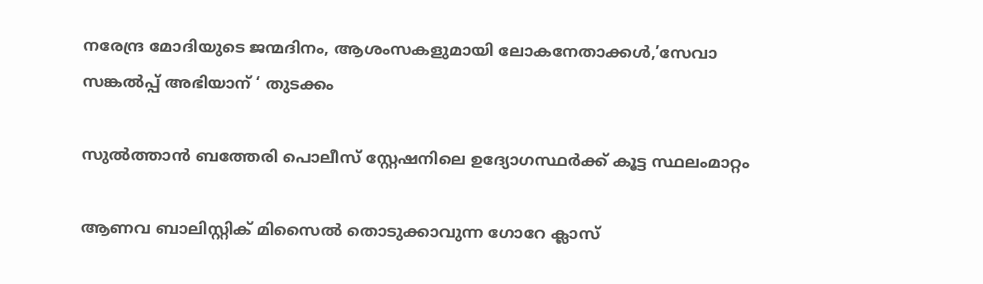നരേന്ദ്ര മോദിയുടെ ജന്മദിനം, ആശംസകളുമായി ലോകനേതാക്കള്‍,’സേവാ സങ്കല്‍പ്പ് അഭിയാന് ‘ തുടക്കം

സുല്‍ത്താന്‍ ബത്തേരി പൊലീസ് സ്റ്റേഷനിലെ ഉദ്യോഗസ്ഥര്‍ക്ക് കൂട്ട സ്ഥലംമാറ്റം

ആണവ ബാലിസ്റ്റിക് മിസൈല്‍ തൊടുക്കാവുന്ന ഗോറേ ക്ലാസ്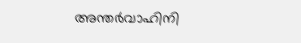അന്തര്‍വാഹിനി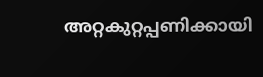അറ്റകുറ്റപ്പണിക്കായി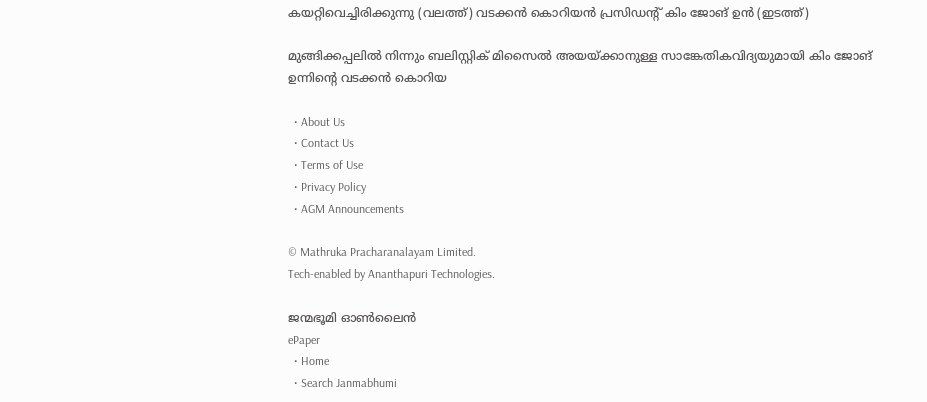കയറ്റിവെച്ചിരിക്കുന്നു (വലത്ത്) വടക്കന്‍ കൊറിയന്‍ പ്രസിഡന്‍റ് കിം ജോങ് ഉന്‍ (ഇടത്ത്)

മുങ്ങിക്കപ്പലില്‍ നിന്നും ബലിസ്റ്റിക് മിസൈല്‍ അയയ്‌ക്കാനുള്ള സാങ്കേതികവിദ്യയുമായി കിം ജോങ് ഉന്നിന്റെ വടക്കന്‍ കൊറിയ

  • About Us
  • Contact Us
  • Terms of Use
  • Privacy Policy
  • AGM Announcements

© Mathruka Pracharanalayam Limited.
Tech-enabled by Ananthapuri Technologies.

ജന്മഭൂമി ഓണ്‍ലൈന്‍
ePaper
  • Home
  • Search Janmabhumi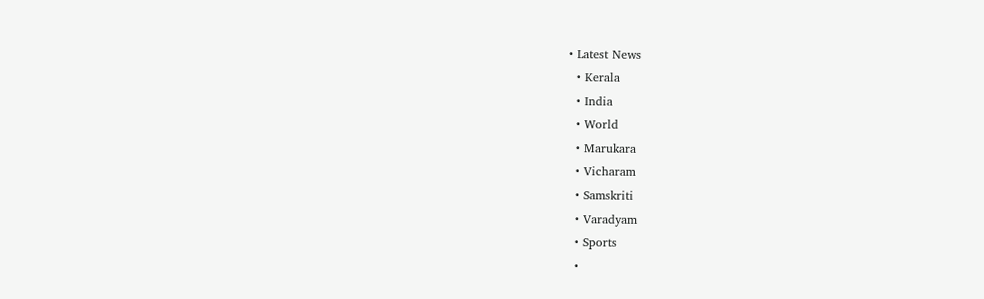• Latest News
  • Kerala
  • India
  • World
  • Marukara
  • Vicharam
  • Samskriti
  • Varadyam
  • Sports
  •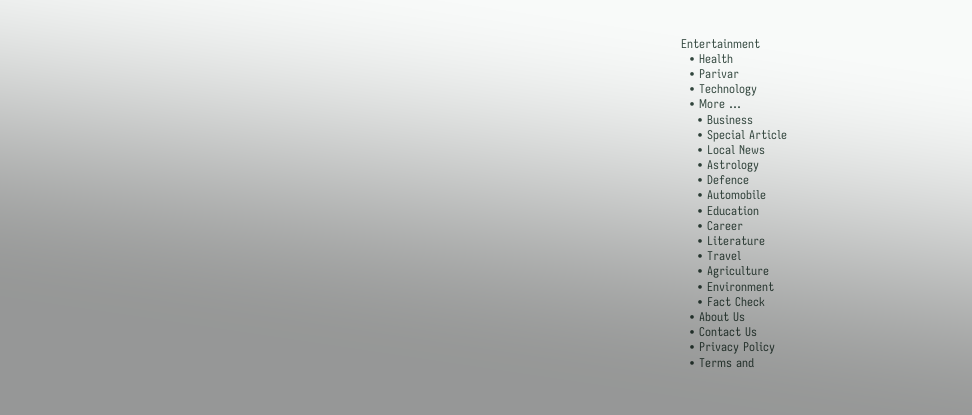Entertainment
  • Health
  • Parivar
  • Technology
  • More …
    • Business
    • Special Article
    • Local News
    • Astrology
    • Defence
    • Automobile
    • Education
    • Career
    • Literature
    • Travel
    • Agriculture
    • Environment
    • Fact Check
  • About Us
  • Contact Us
  • Privacy Policy
  • Terms and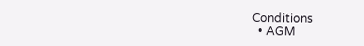Conditions
  • AGM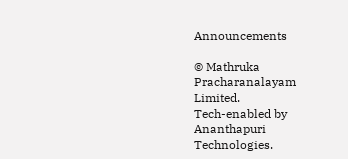Announcements

© Mathruka Pracharanalayam Limited.
Tech-enabled by Ananthapuri Technologies.